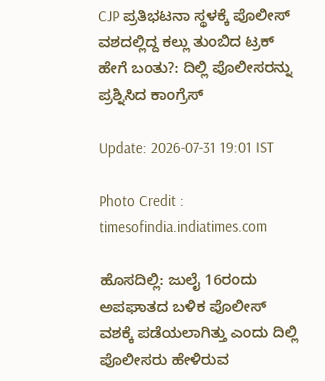CJP ಪ್ರತಿಭಟನಾ ಸ್ಥಳಕ್ಕೆ ಪೊಲೀಸ್ ವಶದಲ್ಲಿದ್ದ ಕಲ್ಲು ತುಂಬಿದ ಟ್ರಕ್ ಹೇಗೆ ಬಂತು?: ದಿಲ್ಲಿ ಪೊಲೀಸರನ್ನು ಪ್ರಶ್ನಿಸಿದ ಕಾಂಗ್ರೆಸ್

Update: 2026-07-31 19:01 IST

Photo Credit : timesofindia.indiatimes.com

ಹೊಸದಿಲ್ಲಿ: ಜುಲೈ 16ರಂದು ಅಪಘಾತದ ಬಳಿಕ ಪೊಲೀಸ್ ವಶಕ್ಕೆ ಪಡೆಯಲಾಗಿತ್ತು ಎಂದು ದಿಲ್ಲಿ ಪೊಲೀಸರು ಹೇಳಿರುವ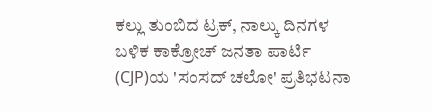ಕಲ್ಲು ತುಂಬಿದ ಟ್ರಕ್, ನಾಲ್ಕು ದಿನಗಳ ಬಳಿಕ ಕಾಕ್ರೋಚ್ ಜನತಾ ಪಾರ್ಟಿ (CJP)ಯ 'ಸಂಸದ್ ಚಲೋ' ಪ್ರತಿಭಟನಾ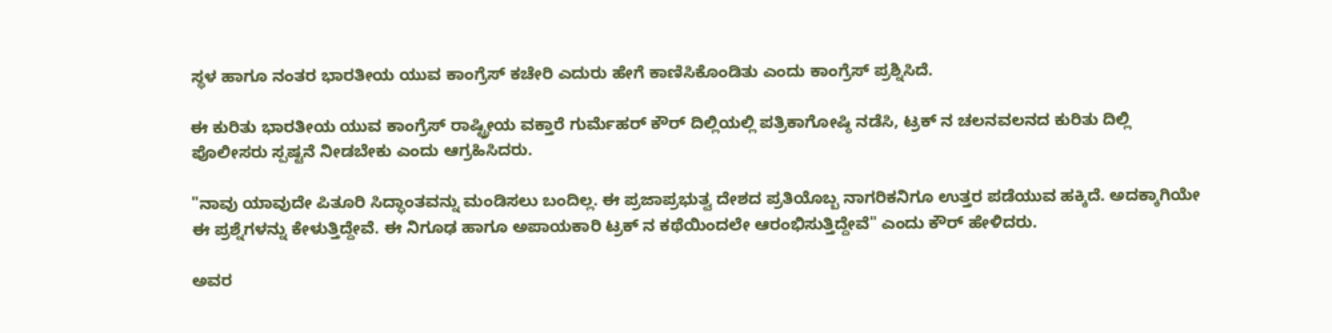ಸ್ಥಳ ಹಾಗೂ ನಂತರ ಭಾರತೀಯ ಯುವ ಕಾಂಗ್ರೆಸ್ ಕಚೇರಿ ಎದುರು ಹೇಗೆ ಕಾಣಿಸಿಕೊಂಡಿತು ಎಂದು ಕಾಂಗ್ರೆಸ್ ಪ್ರಶ್ನಿಸಿದೆ.

ಈ ಕುರಿತು ಭಾರತೀಯ ಯುವ ಕಾಂಗ್ರೆಸ್ ರಾಷ್ಟ್ರೀಯ ವಕ್ತಾರೆ ಗುರ್ಮೆಹರ್ ಕೌರ್ ದಿಲ್ಲಿಯಲ್ಲಿ ಪತ್ರಿಕಾಗೋಷ್ಠಿ ನಡೆಸಿ, ಟ್ರಕ್ ನ ಚಲನವಲನದ ಕುರಿತು ದಿಲ್ಲಿ ಪೊಲೀಸರು ಸ್ಪಷ್ಟನೆ ನೀಡಬೇಕು ಎಂದು ಆಗ್ರಹಿಸಿದರು.

"ನಾವು ಯಾವುದೇ ಪಿತೂರಿ ಸಿದ್ಧಾಂತವನ್ನು ಮಂಡಿಸಲು ಬಂದಿಲ್ಲ. ಈ ಪ್ರಜಾಪ್ರಭುತ್ವ ದೇಶದ ಪ್ರತಿಯೊಬ್ಬ ನಾಗರಿಕನಿಗೂ ಉತ್ತರ ಪಡೆಯುವ ಹಕ್ಕಿದೆ. ಅದಕ್ಕಾಗಿಯೇ ಈ ಪ್ರಶ್ನೆಗಳನ್ನು ಕೇಳುತ್ತಿದ್ದೇವೆ. ಈ ನಿಗೂಢ ಹಾಗೂ ಅಪಾಯಕಾರಿ ಟ್ರಕ್ ನ ಕಥೆಯಿಂದಲೇ ಆರಂಭಿಸುತ್ತಿದ್ದೇವೆ" ಎಂದು ಕೌರ್ ಹೇಳಿದರು.

ಅವರ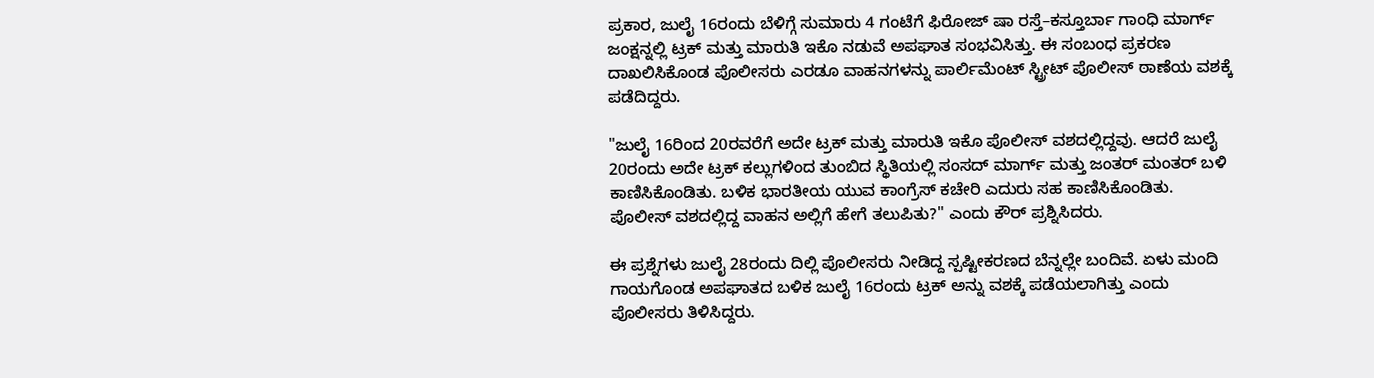ಪ್ರಕಾರ, ಜುಲೈ 16ರಂದು ಬೆಳಿಗ್ಗೆ ಸುಮಾರು 4 ಗಂಟೆಗೆ ಫಿರೋಜ್ ಷಾ ರಸ್ತೆ–ಕಸ್ತೂರ್ಬಾ ಗಾಂಧಿ ಮಾರ್ಗ್ ಜಂಕ್ಷನ್ನಲ್ಲಿ ಟ್ರಕ್ ಮತ್ತು ಮಾರುತಿ ಇಕೊ ನಡುವೆ ಅಪಘಾತ ಸಂಭವಿಸಿತ್ತು. ಈ ಸಂಬಂಧ ಪ್ರಕರಣ ದಾಖಲಿಸಿಕೊಂಡ ಪೊಲೀಸರು ಎರಡೂ ವಾಹನಗಳನ್ನು ಪಾರ್ಲಿಮೆಂಟ್ ಸ್ಟ್ರೀಟ್ ಪೊಲೀಸ್ ಠಾಣೆಯ ವಶಕ್ಕೆ ಪಡೆದಿದ್ದರು.

"ಜುಲೈ 16ರಿಂದ 20ರವರೆಗೆ ಅದೇ ಟ್ರಕ್ ಮತ್ತು ಮಾರುತಿ ಇಕೊ ಪೊಲೀಸ್ ವಶದಲ್ಲಿದ್ದವು. ಆದರೆ ಜುಲೈ 20ರಂದು ಅದೇ ಟ್ರಕ್ ಕಲ್ಲುಗಳಿಂದ ತುಂಬಿದ ಸ್ಥಿತಿಯಲ್ಲಿ ಸಂಸದ್ ಮಾರ್ಗ್ ಮತ್ತು ಜಂತರ್ ಮಂತರ್ ಬಳಿ ಕಾಣಿಸಿಕೊಂಡಿತು. ಬಳಿಕ ಭಾರತೀಯ ಯುವ ಕಾಂಗ್ರೆಸ್ ಕಚೇರಿ ಎದುರು ಸಹ ಕಾಣಿಸಿಕೊಂಡಿತು. ಪೊಲೀಸ್ ವಶದಲ್ಲಿದ್ದ ವಾಹನ ಅಲ್ಲಿಗೆ ಹೇಗೆ ತಲುಪಿತು?" ಎಂದು ಕೌರ್ ಪ್ರಶ್ನಿಸಿದರು.

ಈ ಪ್ರಶ್ನೆಗಳು ಜುಲೈ 28ರಂದು ದಿಲ್ಲಿ ಪೊಲೀಸರು ನೀಡಿದ್ದ ಸ್ಪಷ್ಟೀಕರಣದ ಬೆನ್ನಲ್ಲೇ ಬಂದಿವೆ. ಏಳು ಮಂದಿ ಗಾಯಗೊಂಡ ಅಪಘಾತದ ಬಳಿಕ ಜುಲೈ 16ರಂದು ಟ್ರಕ್ ಅನ್ನು ವಶಕ್ಕೆ ಪಡೆಯಲಾಗಿತ್ತು ಎಂದು ಪೊಲೀಸರು ತಿಳಿಸಿದ್ದರು.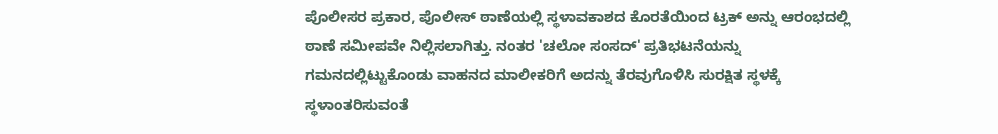ಪೊಲೀಸರ ಪ್ರಕಾರ, ಪೊಲೀಸ್ ಠಾಣೆಯಲ್ಲಿ ಸ್ಥಳಾವಕಾಶದ ಕೊರತೆಯಿಂದ ಟ್ರಕ್ ಅನ್ನು ಆರಂಭದಲ್ಲಿ ಠಾಣೆ ಸಮೀಪವೇ ನಿಲ್ಲಿಸಲಾಗಿತ್ತು. ನಂತರ 'ಚಲೋ ಸಂಸದ್' ಪ್ರತಿಭಟನೆಯನ್ನು ಗಮನದಲ್ಲಿಟ್ಟುಕೊಂಡು ವಾಹನದ ಮಾಲೀಕರಿಗೆ ಅದನ್ನು ತೆರವುಗೊಳಿಸಿ ಸುರಕ್ಷಿತ ಸ್ಥಳಕ್ಕೆ ಸ್ಥಳಾಂತರಿಸುವಂತೆ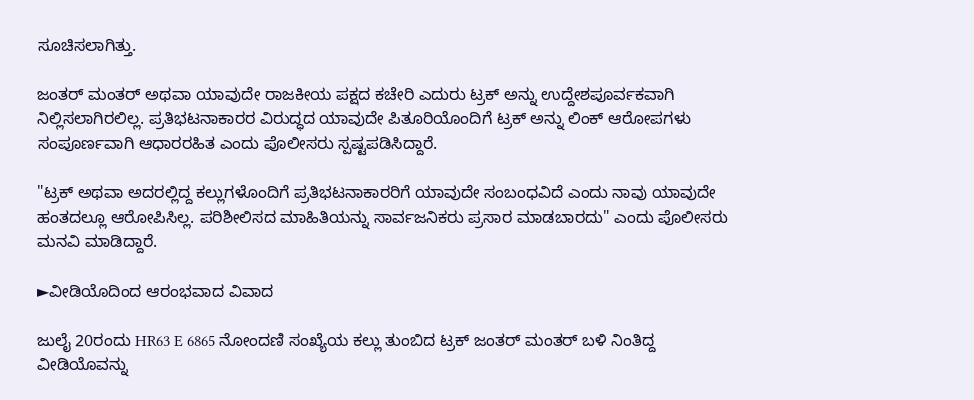ಸೂಚಿಸಲಾಗಿತ್ತು.

ಜಂತರ್ ಮಂತರ್ ಅಥವಾ ಯಾವುದೇ ರಾಜಕೀಯ ಪಕ್ಷದ ಕಚೇರಿ ಎದುರು ಟ್ರಕ್ ಅನ್ನು ಉದ್ದೇಶಪೂರ್ವಕವಾಗಿ ನಿಲ್ಲಿಸಲಾಗಿರಲಿಲ್ಲ. ಪ್ರತಿಭಟನಾಕಾರರ ವಿರುದ್ಧದ ಯಾವುದೇ ಪಿತೂರಿಯೊಂದಿಗೆ ಟ್ರಕ್ ಅನ್ನು ಲಿಂಕ್ ಆರೋಪಗಳು ಸಂಪೂರ್ಣವಾಗಿ ಆಧಾರರಹಿತ ಎಂದು ಪೊಲೀಸರು ಸ್ಪಷ್ಟಪಡಿಸಿದ್ದಾರೆ.

"ಟ್ರಕ್ ಅಥವಾ ಅದರಲ್ಲಿದ್ದ ಕಲ್ಲುಗಳೊಂದಿಗೆ ಪ್ರತಿಭಟನಾಕಾರರಿಗೆ ಯಾವುದೇ ಸಂಬಂಧವಿದೆ ಎಂದು ನಾವು ಯಾವುದೇ ಹಂತದಲ್ಲೂ ಆರೋಪಿಸಿಲ್ಲ. ಪರಿಶೀಲಿಸದ ಮಾಹಿತಿಯನ್ನು ಸಾರ್ವಜನಿಕರು ಪ್ರಸಾರ ಮಾಡಬಾರದು" ಎಂದು ಪೊಲೀಸರು ಮನವಿ ಮಾಡಿದ್ದಾರೆ.

►ವೀಡಿಯೊದಿಂದ ಆರಂಭವಾದ ವಿವಾದ

ಜುಲೈ 20ರಂದು HR63 E 6865 ನೋಂದಣಿ ಸಂಖ್ಯೆಯ ಕಲ್ಲು ತುಂಬಿದ ಟ್ರಕ್ ಜಂತರ್ ಮಂತರ್ ಬಳಿ ನಿಂತಿದ್ದ ವೀಡಿಯೊವನ್ನು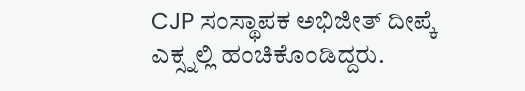CJP ಸಂಸ್ಥಾಪಕ ಅಭಿಜೀತ್ ದೀಪ್ಕೆ ಎಕ್ಸ್ನಲ್ಲಿ ಹಂಚಿಕೊಂಡಿದ್ದರು.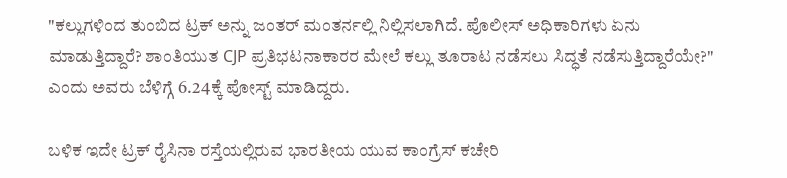"ಕಲ್ಲುಗಳಿಂದ ತುಂಬಿದ ಟ್ರಕ್ ಅನ್ನು ಜಂತರ್ ಮಂತರ್ನಲ್ಲಿ ನಿಲ್ಲಿಸಲಾಗಿದೆ. ಪೊಲೀಸ್ ಅಧಿಕಾರಿಗಳು ಏನು ಮಾಡುತ್ತಿದ್ದಾರೆ? ಶಾಂತಿಯುತ CJP ಪ್ರತಿಭಟನಾಕಾರರ ಮೇಲೆ ಕಲ್ಲು ತೂರಾಟ ನಡೆಸಲು ಸಿದ್ಧತೆ ನಡೆಸುತ್ತಿದ್ದಾರೆಯೇ?" ಎಂದು ಅವರು ಬೆಳಿಗ್ಗೆ 6.24ಕ್ಕೆ ಪೋಸ್ಟ್ ಮಾಡಿದ್ದರು.

ಬಳಿಕ ಇದೇ ಟ್ರಕ್ ರೈಸಿನಾ ರಸ್ತೆಯಲ್ಲಿರುವ ಭಾರತೀಯ ಯುವ ಕಾಂಗ್ರೆಸ್ ಕಚೇರಿ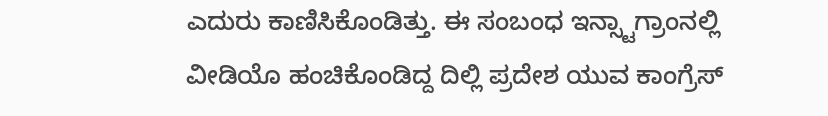ಎದುರು ಕಾಣಿಸಿಕೊಂಡಿತ್ತು. ಈ ಸಂಬಂಧ ಇನ್ಸ್ಟಾಗ್ರಾಂನಲ್ಲಿ ವೀಡಿಯೊ ಹಂಚಿಕೊಂಡಿದ್ದ ದಿಲ್ಲಿ ಪ್ರದೇಶ ಯುವ ಕಾಂಗ್ರೆಸ್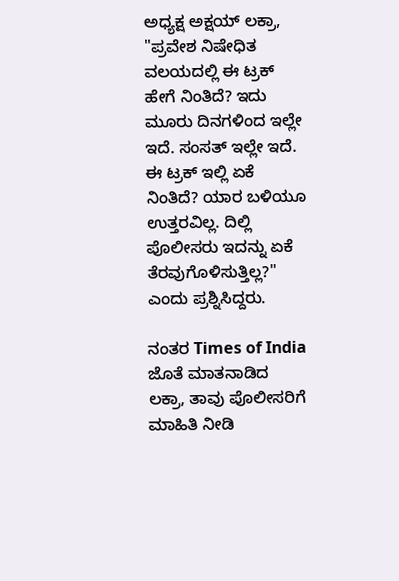ಅಧ್ಯಕ್ಷ ಅಕ್ಷಯ್ ಲಕ್ರಾ, "ಪ್ರವೇಶ ನಿಷೇಧಿತ ವಲಯದಲ್ಲಿ ಈ ಟ್ರಕ್ ಹೇಗೆ ನಿಂತಿದೆ? ಇದು ಮೂರು ದಿನಗಳಿಂದ ಇಲ್ಲೇ ಇದೆ. ಸಂಸತ್ ಇಲ್ಲೇ ಇದೆ. ಈ ಟ್ರಕ್ ಇಲ್ಲಿ ಏಕೆ ನಿಂತಿದೆ? ಯಾರ ಬಳಿಯೂ ಉತ್ತರವಿಲ್ಲ. ದಿಲ್ಲಿ ಪೊಲೀಸರು ಇದನ್ನು ಏಕೆ ತೆರವುಗೊಳಿಸುತ್ತಿಲ್ಲ?" ಎಂದು ಪ್ರಶ್ನಿಸಿದ್ದರು.

ನಂತರ Times of India ಜೊತೆ ಮಾತನಾಡಿದ ಲಕ್ರಾ, ತಾವು ಪೊಲೀಸರಿಗೆ ಮಾಹಿತಿ ನೀಡಿ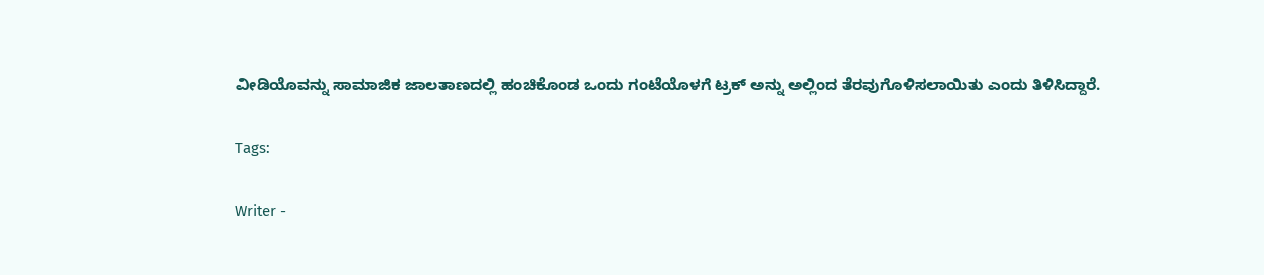ವೀಡಿಯೊವನ್ನು ಸಾಮಾಜಿಕ ಜಾಲತಾಣದಲ್ಲಿ ಹಂಚಿಕೊಂಡ ಒಂದು ಗಂಟೆಯೊಳಗೆ ಟ್ರಕ್ ಅನ್ನು ಅಲ್ಲಿಂದ ತೆರವುಗೊಳಿಸಲಾಯಿತು ಎಂದು ತಿಳಿಸಿದ್ದಾರೆ.

Tags:

Writer -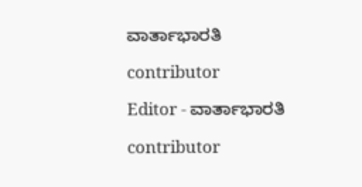ವಾರ್ತಾಭಾರತಿ

contributor

Editor - ವಾರ್ತಾಭಾರತಿ

contributor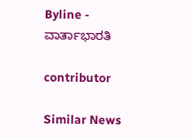Byline - ವಾರ್ತಾಭಾರತಿ

contributor

Similar News